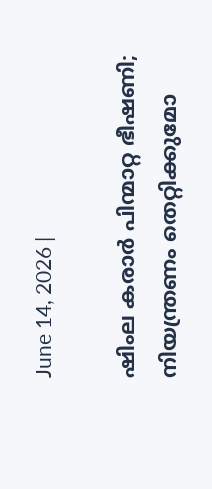June 14, 2026 |

ഷിംല കരാര്‍ പിന്മാറ്റ ഭീഷണി; നിയന്ത്രണം തെറ്റിക്കുമോ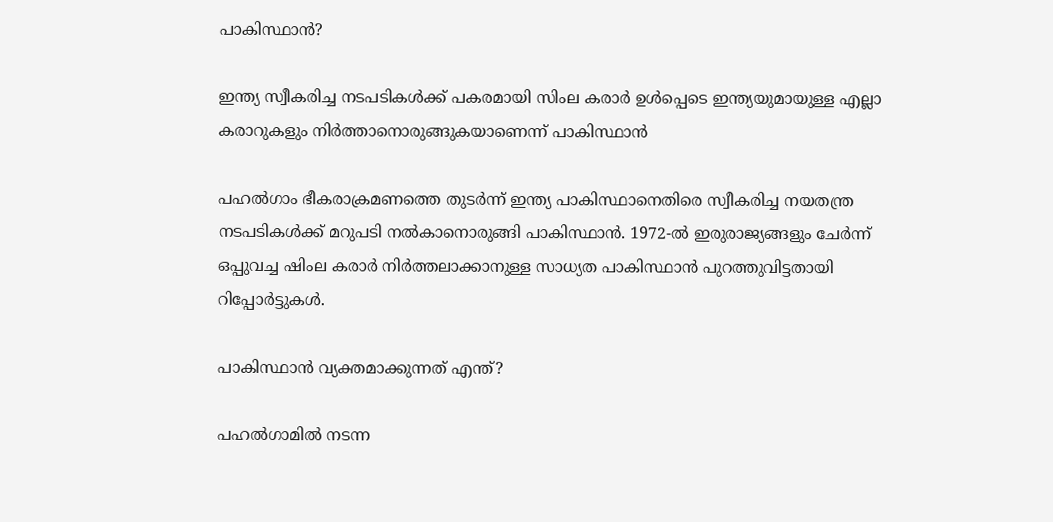പാകിസ്ഥാന്‍?

ഇന്ത്യ സ്വീകരിച്ച നടപടികൾക്ക് പകരമായി സിംല കരാർ ഉൾപ്പെടെ ഇന്ത്യയുമായുള്ള എല്ലാ കരാറുകളും നിർത്താനൊരുങ്ങുകയാണെന്ന് പാകിസ്ഥാൻ

പഹൽഗാം ഭീകരാക്രമണത്തെ തുടർന്ന് ഇന്ത്യ പാകിസ്ഥാനെതിരെ സ്വീകരിച്ച നയതന്ത്ര നടപടികൾക്ക് മറുപടി നൽകാനൊരുങ്ങി പാകിസ്ഥാൻ. 1972-ൽ ഇരുരാജ്യങ്ങളും ചേർന്ന് ഒപ്പുവച്ച ഷിംല കരാർ നിർത്തലാക്കാനുള്ള സാധ്യത പാകിസ്ഥാൻ പുറത്തുവിട്ടതായി റിപ്പോർട്ടുകൾ.

പാകിസ്ഥാൻ വ്യക്തമാക്കുന്നത് എന്ത്?

പഹൽഗാമിൽ നടന്ന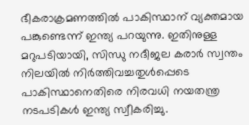ഭീകരാക്രമണത്തിൽ പാകിസ്ഥാന് വ്യക്തമായ പങ്കുണ്ടെന്ന് ഇന്ത്യ പറയുന്നു. ഇതിനുള്ള മറുപടിയായി, സിന്ധു നദീജല കരാർ സ്വന്തം നിലയിൽ നിർത്തിവച്ചതുൾപ്പെടെ പാകിസ്ഥാനെതിരെ നിരവധി നയതന്ത്ര നടപടികൾ ഇന്ത്യ സ്വീകരിച്ചു.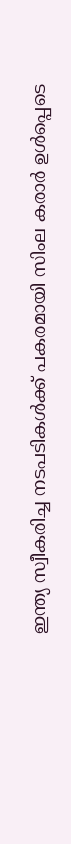ഇന്ത്യ സ്വീകരിച്ച നടപടികൾക്ക് പകരമായി സിംല കരാർ ഉൾപ്പെടെ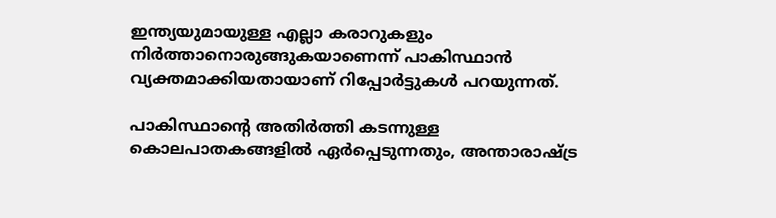ഇന്ത്യയുമായുള്ള എല്ലാ കരാറുകളും നിർത്താനൊരുങ്ങുകയാണെന്ന് പാകിസ്ഥാൻ വ്യക്തമാക്കിയതായാണ് റിപ്പോർട്ടുകൾ പറയുന്നത്.

പാകിസ്ഥാന്റെ അതിർത്തി കടന്നുള്ള കൊലപാതകങ്ങളിൽ ഏർപ്പെടുന്നതും, അന്താരാഷ്ട്ര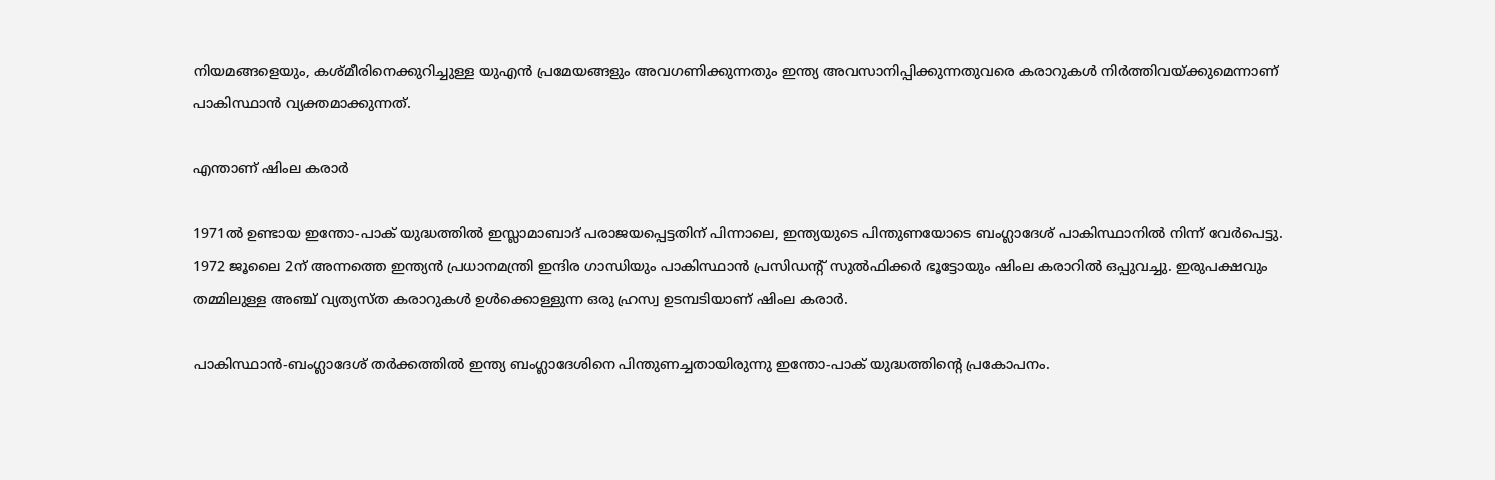നിയമങ്ങളെയും, കശ്മീരിനെക്കുറിച്ചുള്ള യുഎൻ പ്രമേയങ്ങളും അവഗണിക്കുന്നതും ഇന്ത്യ അവസാനിപ്പിക്കുന്നതുവരെ കരാറുകൾ നിർത്തിവയ്ക്കുമെന്നാണ് പാകിസ്ഥാൻ വ്യക്തമാക്കുന്നത്.

എന്താണ് ഷിംല കരാർ

1971ൽ ഉണ്ടായ ഇന്തോ-പാക് യുദ്ധത്തിൽ ഇസ്ലാമാബാദ് പരാജയപ്പെട്ടതിന് പിന്നാലെ, ഇന്ത്യയുടെ പിന്തുണയോടെ ബംഗ്ലാദേശ് പാകിസ്ഥാനിൽ നിന്ന് വേർപെട്ടു. 1972 ജൂലൈ 2ന് അന്നത്തെ ഇന്ത്യൻ പ്രധാനമന്ത്രി ഇന്ദിര ഗാന്ധിയും പാകിസ്ഥാൻ പ്രസിഡന്റ് സുൽഫിക്കർ ഭൂട്ടോയും ഷിംല കരാറിൽ ഒപ്പുവച്ചു. ഇരുപക്ഷവും തമ്മിലുള്ള അഞ്ച് വ്യത്യസ്ത കരാറുകൾ ഉൾക്കൊള്ളുന്ന ഒരു ഹ്രസ്വ ഉടമ്പടിയാണ് ഷിംല കരാർ.

പാകിസ്ഥാൻ-ബംഗ്ലാദേശ് തർക്കത്തിൽ ഇന്ത്യ ബംഗ്ലാദേശിനെ പിന്തുണച്ചതായിരുന്നു ഇന്തോ-പാക് യുദ്ധത്തിന്റെ പ്രകോപനം.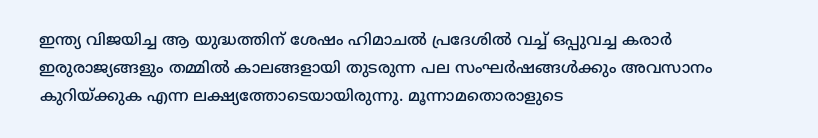ഇന്ത്യ വിജയിച്ച ആ യുദ്ധത്തിന് ശേഷം ഹിമാചൽ പ്രദേശിൽ വച്ച് ഒപ്പുവച്ച കരാർ ഇരുരാജ്യങ്ങളും തമ്മിൽ കാലങ്ങളായി തുടരുന്ന പല സംഘർഷങ്ങൾക്കും അവസാനം കുറിയ്ക്കുക എന്ന ലക്ഷ്യത്തോടെയായിരുന്നു. മൂന്നാമതൊരാളുടെ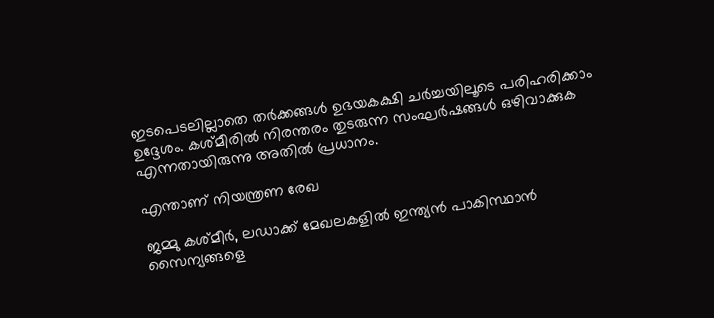ഇടപെടലില്ലാതെ തർക്കങ്ങൾ ഉഭയകക്ഷി ചർച്ചയിലൂടെ പരിഹരിക്കാം ഉദ്ദേശം. കശ്മീരിൽ നിരന്തരം തുടരുന്ന സംഘർഷങ്ങൾ ഒഴിവാക്കുക എന്നതായിരുന്നു അതിൽ പ്രധാനം.

എന്താണ് നിയന്ത്രണ രേഖ

ജമ്മു കശ്മീർ, ലഡാക്ക് മേഖലകളിൽ ഇന്ത്യൻ പാകിസ്ഥാൻ സൈന്യങ്ങളെ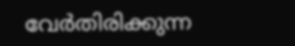വേർതിരിക്കുന്ന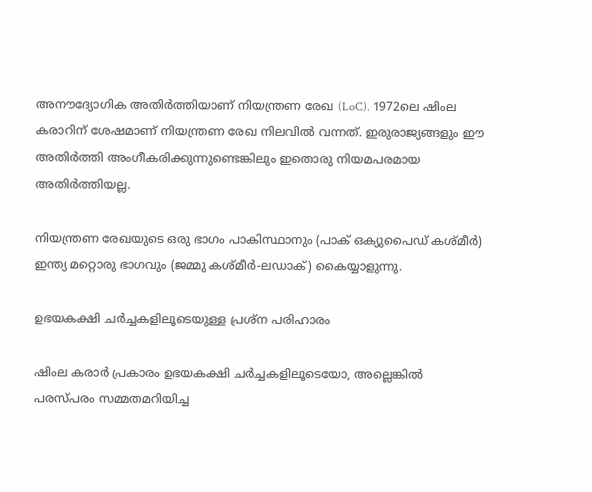അനൗദ്യോഗിക അതിർത്തിയാണ് നിയന്ത്രണ രേഖ (LoC). 1972ലെ ഷിംല കരാറിന് ശേഷമാണ് നിയന്ത്രണ രേഖ നിലവിൽ വന്നത്. ഇരുരാജ്യങ്ങളും ഈ അതിർത്തി അംഗീകരിക്കുന്നുണ്ടെങ്കിലും ഇതൊരു നിയമപരമായ അതിർത്തിയല്ല.

നിയന്ത്രണ രേഖയുടെ ഒരു ഭാഗം പാകിസ്ഥാനും (പാക് ഒക്യുപൈഡ് കശ്മീർ) ഇന്ത്യ മറ്റൊരു ഭാഗവും (ജമ്മു കശ്മീർ-ലഡാക്) കൈയ്യാളുന്നു.

ഉഭയകക്ഷി ചർച്ചകളിലൂടെയുള്ള പ്രശ്‌ന പരിഹാരം

ഷിംല കരാർ പ്രകാരം ഉഭയകക്ഷി ചർച്ചകളിലൂടെയോ, അല്ലെങ്കിൽ പരസ്പരം സമ്മതമറിയിച്ച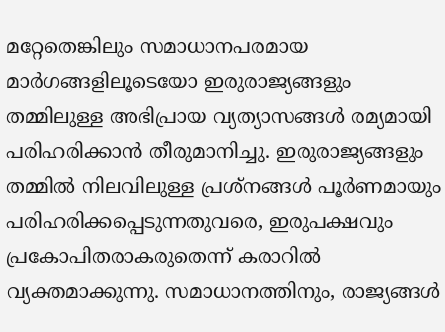മറ്റേതെങ്കിലും സമാധാനപരമായ മാർഗങ്ങളിലൂടെയോ ഇരുരാജ്യങ്ങളും തമ്മിലുള്ള അഭിപ്രായ വ്യത്യാസങ്ങൾ രമ്യമായി പരിഹരിക്കാൻ തീരുമാനിച്ചു. ഇരുരാജ്യങ്ങളും തമ്മിൽ നിലവിലുള്ള പ്രശ്‌നങ്ങൾ പൂർണമായും പരിഹരിക്കപ്പെടുന്നതുവരെ, ഇരുപക്ഷവും പ്രകോപിതരാകരുതെന്ന് കരാറിൽ വ്യക്തമാക്കുന്നു. സമാധാനത്തിനും, രാജ്യങ്ങൾ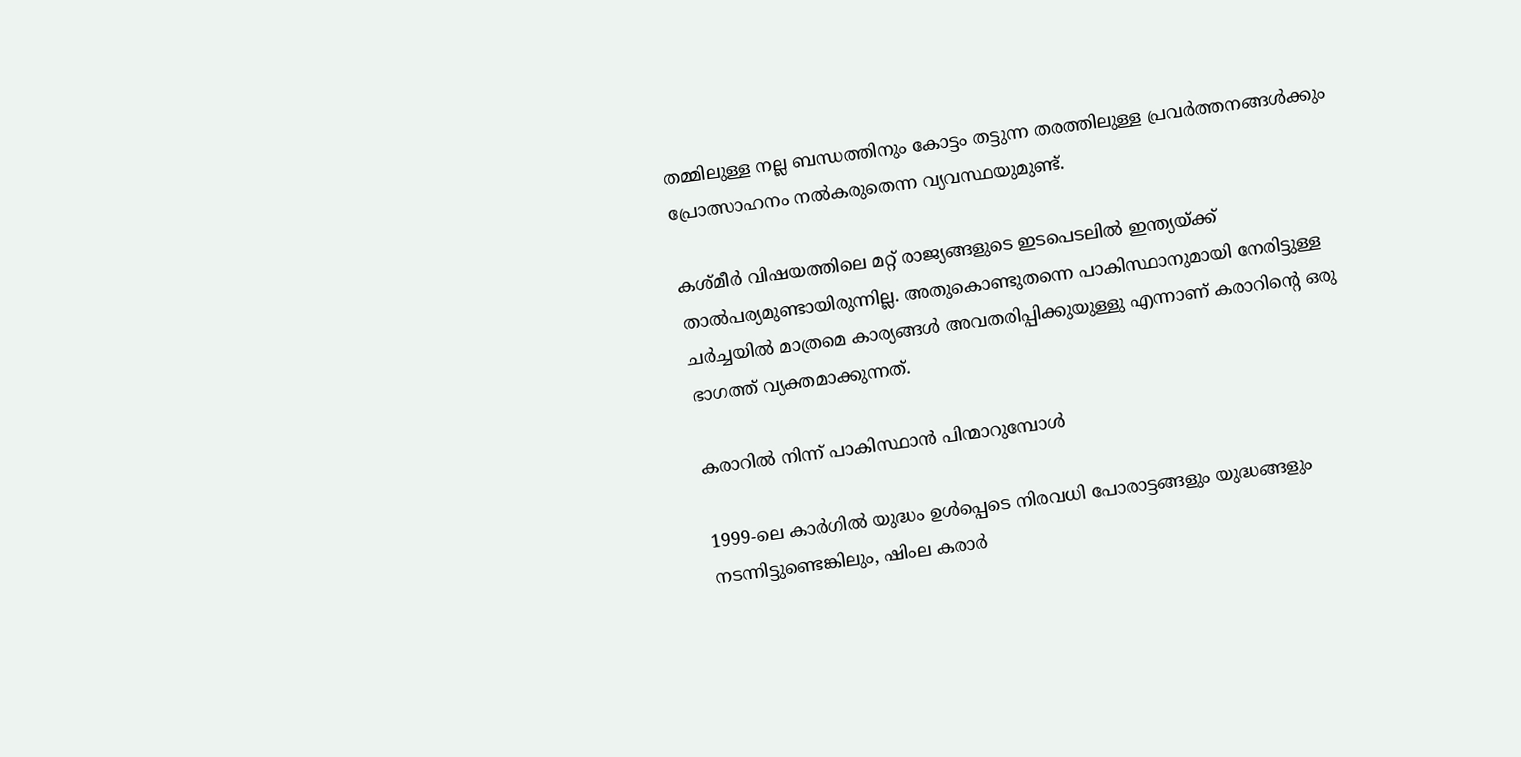തമ്മിലുള്ള നല്ല ബന്ധത്തിനും കോട്ടം തട്ടുന്ന തരത്തിലുള്ള പ്രവർത്തനങ്ങൾക്കും പ്രോത്സാഹനം നൽകരുതെന്ന വ്യവസ്ഥയുമുണ്ട്.

കശ്മീർ വിഷയത്തിലെ മറ്റ് രാജ്യങ്ങളുടെ ഇടപെടലിൽ ഇന്ത്യയ്ക്ക് താൽപര്യമുണ്ടായിരുന്നില്ല. അതുകൊണ്ടുതന്നെ പാകിസ്ഥാനുമായി നേരിട്ടുള്ള ചർച്ചയിൽ മാത്രമെ കാര്യങ്ങൾ അവതരിപ്പിക്കുയുള്ളു എന്നാണ് കരാറിന്റെ ഒരു ഭാഗത്ത് വ്യക്തമാക്കുന്നത്.

കരാറിൽ നിന്ന് പാകിസ്ഥാൻ പിന്മാറുമ്പോൾ

1999-ലെ കാർഗിൽ യുദ്ധം ഉൾപ്പെടെ നിരവധി പോരാട്ടങ്ങളും യുദ്ധങ്ങളും നടന്നിട്ടുണ്ടെങ്കിലും, ഷിംല കരാർ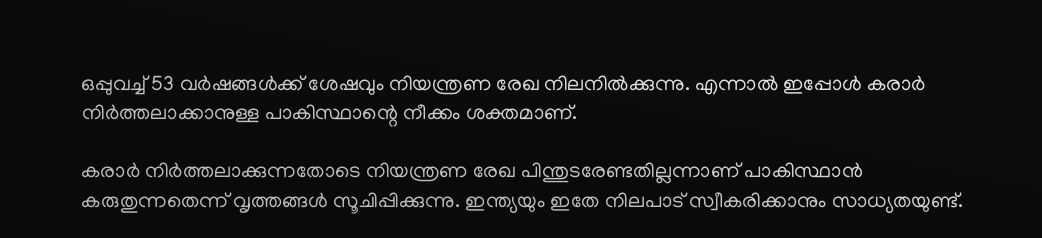ഒപ്പുവച്ച് 53 വർഷങ്ങൾക്ക് ശേഷവും നിയന്ത്രണ രേഖ നിലനിൽക്കുന്നു. എന്നാൽ ഇപ്പോൾ കരാർ നിർത്തലാക്കാനുള്ള പാകിസ്ഥാന്റെ നീക്കം ശക്തമാണ്.

കരാർ നിർത്തലാക്കുന്നതോടെ നിയന്ത്രണ രേഖ പിന്തുടരേണ്ടതില്ലന്നാണ് പാകിസ്ഥാൻ കരുതുന്നതെന്ന് വൃത്തങ്ങൾ സൂചിപ്പിക്കുന്നു. ഇന്ത്യയും ഇതേ നിലപാട് സ്വീകരിക്കാനും സാധ്യതയുണ്ട്.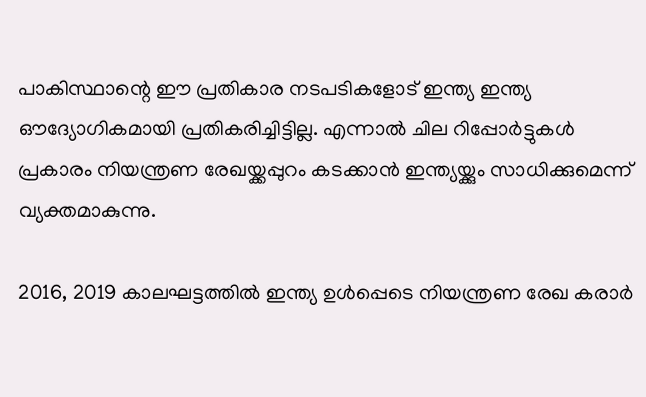പാകിസ്ഥാന്റെ ഈ പ്രതികാര നടപടികളോട് ഇന്ത്യ ഇന്ത്യ ഔദ്യോഗികമായി പ്രതികരിച്ചിട്ടില്ല. എന്നാൽ ചില റിപ്പോർട്ടുകൾ പ്രകാരം നിയന്ത്രണ രേഖയ്ക്കപ്പുറം കടക്കാൻ ഇന്ത്യയ്ക്കും സാധിക്കുമെന്ന് വ്യക്തമാകുന്നു.

2016, 2019 കാലഘട്ടത്തിൽ ഇന്ത്യ ഉൾപ്പെടെ നിയന്ത്രണ രേഖ കരാർ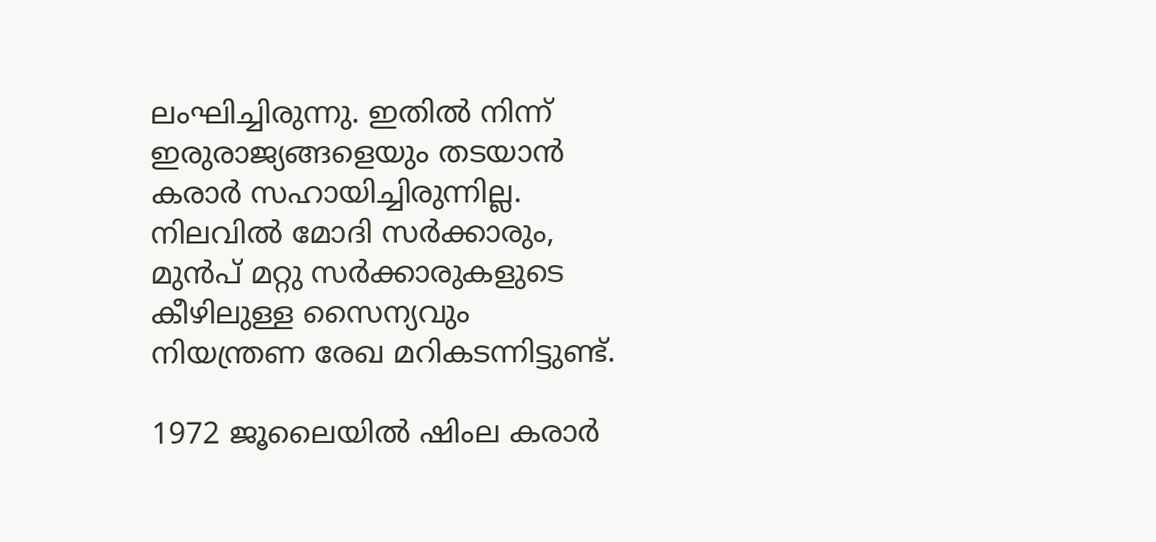ലംഘിച്ചിരുന്നു. ഇതിൽ നിന്ന് ഇരുരാജ്യങ്ങളെയും തടയാൻ കരാർ സഹായിച്ചിരുന്നില്ല. നിലവിൽ മോദി സർക്കാരും, മുൻപ് മറ്റു സർക്കാരുകളുടെ കീഴിലുള്ള സൈന്യവും നിയന്ത്രണ രേഖ മറികടന്നിട്ടുണ്ട്.

1972 ജൂലൈയിൽ ഷിംല കരാർ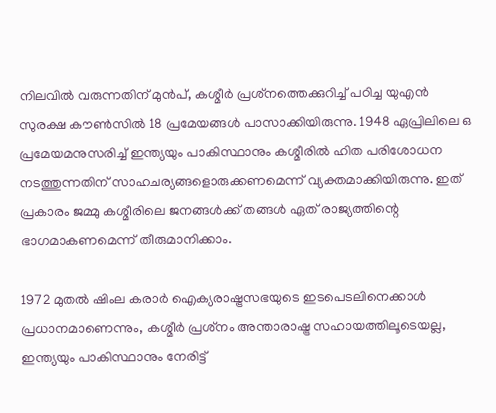നിലവിൽ വരുന്നതിന് മുൻപ്, കശ്മീർ പ്രശ്‌നത്തെക്കുറിച്ച് പഠിച്ച യുഎൻ സുരക്ഷ കൗൺസിൽ 18 പ്രമേയങ്ങൾ പാസാക്കിയിരുന്നു. 1948 ഏപ്രിലിലെ ഒ പ്രമേയമനുസരിച്ച് ഇന്ത്യയും പാകിസ്ഥാനും കശ്മീരിൽ ഹിത പരിശോധന നടത്തുന്നതിന് സാഹചര്യങ്ങളൊരുക്കണമെന്ന് വ്യക്തമാക്കിയിരുന്നു. ഇത് പ്രകാരം ജമ്മു കശ്മീരിലെ ജനങ്ങൾക്ക് തങ്ങൾ ഏത് രാജ്യത്തിന്റെ ഭാഗമാകണമെന്ന് തീരുമാനിക്കാം.

1972 മുതൽ ഷിംല കരാർ ഐക്യരാഷ്ട്രസഭയുടെ ഇടപെടലിനെക്കാൾ പ്രധാനമാണെന്നും, കശ്മീർ പ്രശ്‌നം അന്താരാഷ്ട്ര സഹായത്തിലൂടെയല്ല, ഇന്ത്യയും പാകിസ്ഥാനും നേരിട്ട്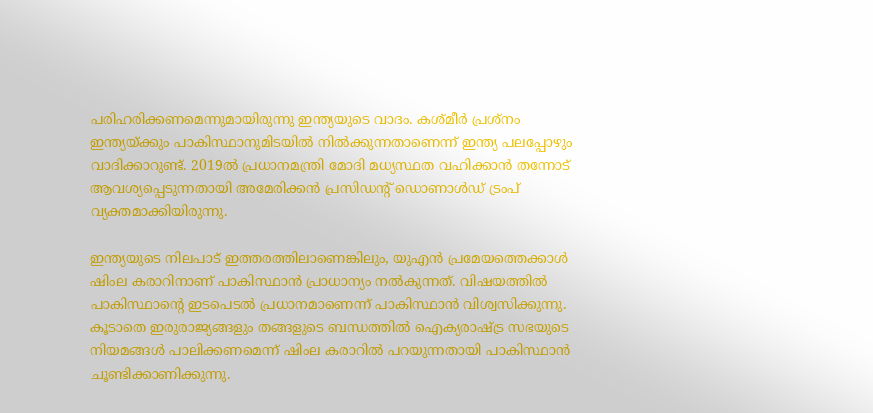പരിഹരിക്കണമെന്നുമായിരുന്നു ഇന്ത്യയുടെ വാദം. കശ്മീർ പ്രശ്‌നം ഇന്ത്യയ്ക്കും പാകിസ്ഥാനുമിടയിൽ നിൽക്കുന്നതാണെന്ന് ഇന്ത്യ പലപ്പോഴും വാദിക്കാറുണ്ട്. 2019ൽ പ്രധാനമന്ത്രി മോദി മധ്യസ്ഥത വഹിക്കാൻ തന്നോട് ആവശ്യപ്പെടുന്നതായി അമേരിക്കൻ പ്രസിഡന്റ് ഡൊണാൾഡ് ട്രംപ് വ്യക്തമാക്കിയിരുന്നു.

ഇന്ത്യയുടെ നിലപാട് ഇത്തരത്തിലാണെങ്കിലും, യുഎൻ പ്രമേയത്തെക്കാൾ ഷിംല കരാറിനാണ് പാകിസ്ഥാൻ പ്രാധാന്യം നൽകുന്നത്. വിഷയത്തിൽ പാകിസ്ഥാന്റെ ഇടപെടൽ പ്രധാനമാണെന്ന് പാകിസ്ഥാൻ വിശ്വസിക്കുന്നു. കൂടാതെ ഇരുരാജ്യങ്ങളും തങ്ങളുടെ ബന്ധത്തിൽ ഐക്യരാഷ്ട്ര സഭയുടെ നിയമങ്ങൾ പാലിക്കണമെന്ന് ഷിംല കരാറിൽ പറയുന്നതായി പാകിസ്ഥാൻ ചൂണ്ടിക്കാണിക്കുന്നു.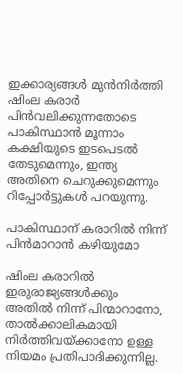ഇക്കാര്യങ്ങൾ മുൻനിർത്തി ഷിംല കരാർ പിൻവലിക്കുന്നതോടെ പാകിസ്ഥാൻ മൂന്നാം കക്ഷിയുടെ ഇടപെടൽ തേടുമെന്നും, ഇന്ത്യ അതിനെ ചെറുക്കുമെന്നും റിപ്പോർട്ടുകൾ പറയുന്നു.

പാകിസ്ഥാന് കരാറിൽ നിന്ന് പിൻമാറാൻ കഴിയുമോ

ഷിംല കരാറിൽ ഇരുരാജ്യങ്ങൾക്കും അതിൽ നിന്ന് പിന്മാറാനോ, താൽക്കാലികമായി നിർത്തിവയ്ക്കാനോ ഉള്ള നിയമം പ്രതിപാദിക്കുന്നില്ല.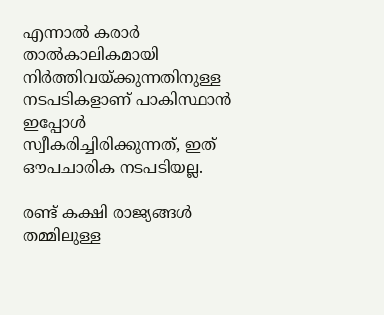എന്നാൽ കരാർ താൽകാലികമായി നിർത്തിവയ്ക്കുന്നതിനുള്ള നടപടികളാണ് പാകിസ്ഥാൻ ഇപ്പോൾ സ്വീകരിച്ചിരിക്കുന്നത്, ഇത് ഔപചാരിക നടപടിയല്ല.

രണ്ട് കക്ഷി രാജ്യങ്ങൾ തമ്മിലുള്ള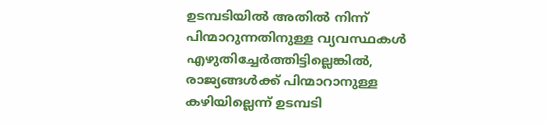ഉടമ്പടിയിൽ അതിൽ നിന്ന് പിന്മാറുന്നതിനുള്ള വ്യവസ്ഥകൾ എഴുതിച്ചേർത്തിട്ടില്ലെങ്കിൽ, രാജ്യങ്ങൾക്ക് പിന്മാറാനുള്ള കഴിയില്ലെന്ന് ഉടമ്പടി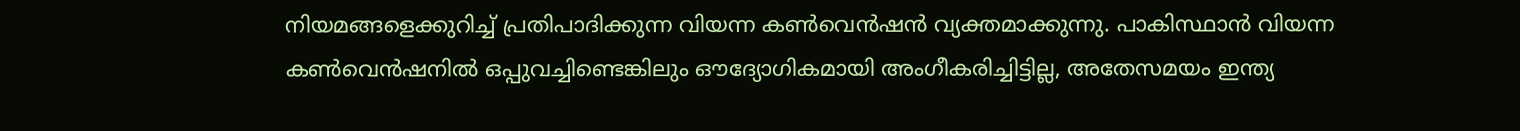നിയമങ്ങളെക്കുറിച്ച് പ്രതിപാദിക്കുന്ന വിയന്ന കൺവെൻഷൻ വ്യക്തമാക്കുന്നു. പാകിസ്ഥാൻ വിയന്ന കൺവെൻഷനിൽ ഒപ്പുവച്ചിണ്ടെങ്കിലും ഔദ്യോഗികമായി അംഗീകരിച്ചിട്ടില്ല, അതേസമയം ഇന്ത്യ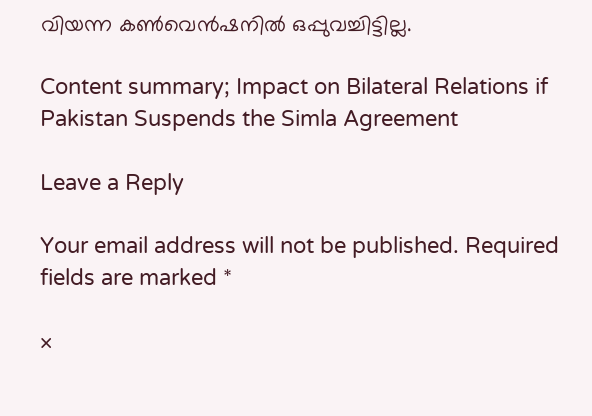വിയന്ന കൺവെൻഷനിൽ ഒപ്പുവച്ചിട്ടില്ല.

Content summary; Impact on Bilateral Relations if Pakistan Suspends the Simla Agreement

Leave a Reply

Your email address will not be published. Required fields are marked *

×